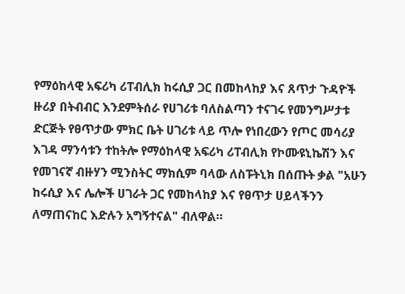የማዕከላዊ አፍሪካ ሪፐብሊክ ከሩሲያ ጋር በመከላከያ እና ጸጥታ ጉዳዮች ዙሪያ በትብብር እንደምትሰራ የሀገሪቱ ባለስልጣን ተናገሩ የመንግሥታቱ ድርጅት የፀጥታው ምክር ቤት ሀገሪቱ ላይ ጥሎ የነበረውን የጦር መሳሪያ እገዳ ማንሳቱን ተከትሎ የማዕከላዊ አፍሪካ ሪፐብሊክ የኮሙዩኒኬሽን እና የመገናኛ ብዙሃን ሚንስትር ማክሲም ባላው ለስፑትኒክ በሰጡት ቃል "አሁን ከሩሲያ እና ሌሎች ሀገራት ጋር የመከላከያ እና የፀጥታ ሀይላችንን ለማጠናከር እድሉን አግኝተናል" ብለዋል።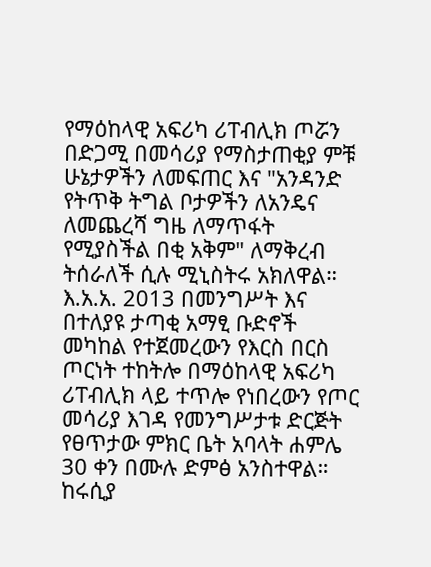የማዕከላዊ አፍሪካ ሪፐብሊክ ጦሯን በድጋሚ በመሳሪያ የማስታጠቂያ ምቹ ሁኔታዎችን ለመፍጠር እና "አንዳንድ የትጥቅ ትግል ቦታዎችን ለአንዴና ለመጨረሻ ግዜ ለማጥፋት የሚያስችል በቂ አቅም" ለማቅረብ ትሰራለች ሲሉ ሚኒስትሩ አክለዋል። እ.አ.አ. 2013 በመንግሥት እና በተለያዩ ታጣቂ አማፂ ቡድኖች መካከል የተጀመረውን የእርስ በርስ ጦርነት ተከትሎ በማዕከላዊ አፍሪካ ሪፐብሊክ ላይ ተጥሎ የነበረውን የጦር መሳሪያ እገዳ የመንግሥታቱ ድርጅት የፀጥታው ምክር ቤት አባላት ሐምሌ 30 ቀን በሙሉ ድምፅ አንስተዋል። ከሩሲያ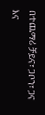በተጨማሪ ቻይና፣ ጋቦን፣ ጋና እና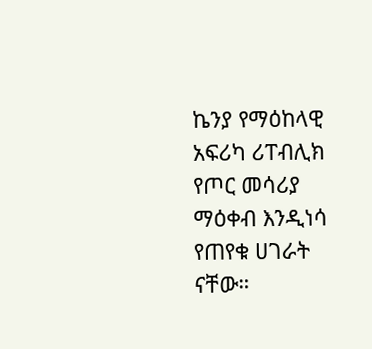ኬንያ የማዕከላዊ አፍሪካ ሪፐብሊክ የጦር መሳሪያ ማዕቀብ እንዲነሳ የጠየቁ ሀገራት ናቸው።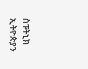ስፑትኒክ ኢትዮጵያን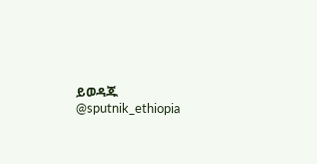ይወዳጁ @sputnik_ethiopia